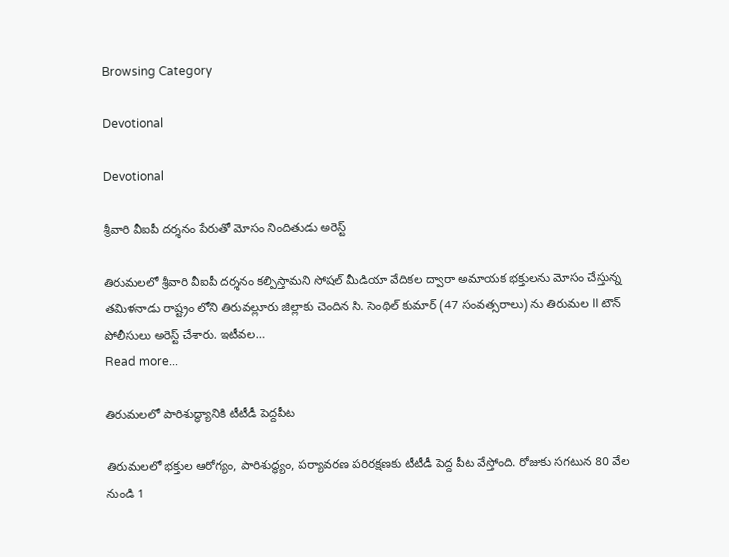Browsing Category

Devotional

Devotional

శ్రీవారి వీఐపీ దర్శనం పేరుతో మోసం నిందితుడు అరెస్ట్

తిరుమలలో శ్రీవారి వీఐపీ దర్శనం కల్పిస్తామని సోషల్ మీడియా వేదికల ద్వారా అమాయక భక్తులను మోసం చేస్తున్న తమిళనాడు రాష్ట్రం లోని తిరువల్లూరు జిల్లాకు చెందిన సి. సెంథిల్ కుమార్ (47 సంవత్సరాలు) ను తిరుమల II టౌన్ పోలీసులు అరెస్ట్ చేశారు. ఇటీవల…
Read more...

తిరుమలలో పారిశుద్ధ్యానికి టీటీడీ పెద్దపీట

తిరుమలలో భక్తుల ఆరోగ్యం, పారిశుద్ధ్యం, పర్యావరణ పరిరక్షణకు టీటీడీ పెద్ద పీట వేస్తోంది. రోజుకు సగటున 80 వేల నుండి 1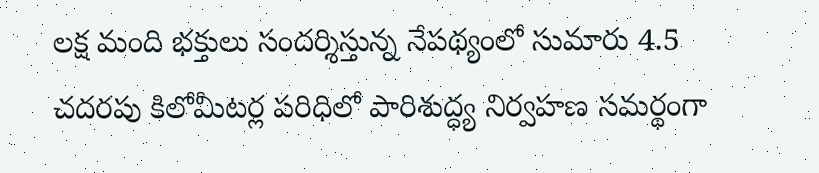లక్ష మంది భక్తులు సందర్శిస్తున్న నేపథ్యంలో సుమారు 4.5 చదరపు కిలోమీటర్ల పరిధిలో పారిశుద్ధ్య నిర్వహణ సమర్థంగా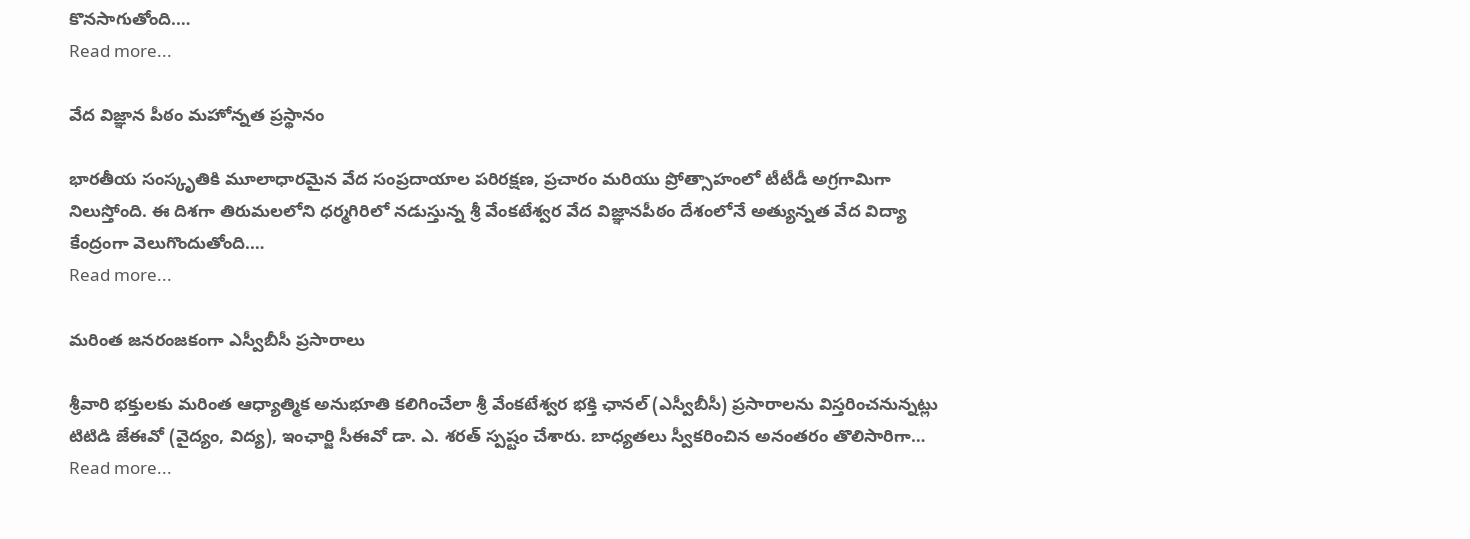కొనసాగుతోంది.…
Read more...

వేద విజ్ఞాన పీఠం మహోన్నత ప్రస్థానం

భారతీయ సంస్కృతికి మూలాధారమైన వేద సంప్రదాయాల పరిరక్షణ, ప్రచారం మరియు ప్రోత్సాహంలో టీటీడీ అగ్రగామిగా నిలుస్తోంది. ఈ దిశగా తిరుమలలోని ధర్మగిరిలో నడుస్తున్న శ్రీ వేంకటేశ్వర వేద విజ్ఞానపీఠం దేశంలోనే అత్యున్నత వేద విద్యా కేంద్రంగా వెలుగొందుతోంది.…
Read more...

మరింత జ‌న‌రంజ‌కంగా ఎస్వీబీసీ ప్రసారాలు

శ్రీవారి భక్తులకు మరింత ఆధ్యాత్మిక అనుభూతి కలిగించేలా శ్రీ వేంకటేశ్వర భక్తి ఛానల్ (ఎస్వీబీసీ) ప్రసారాలను విస్తరించనున్నట్లు టిటిడి జేఈవో (వైద్యం, విద్య), ఇంఛార్జి సీఈవో డా. ఎ. శరత్ స్ప‌ష్టం చేశారు. బాధ్యతలు స్వీకరించిన అనంతరం తొలిసారిగా…
Read more...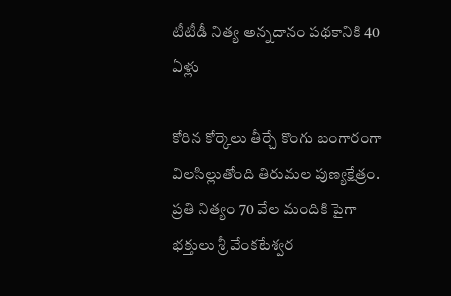టీటీడీ నిత్య అన్న‌దానం ప‌థ‌కానికి 40 ఏళ్లు

కోరిన కోర్కెలు తీర్చే కొంగు బంగారంగా విల‌సిల్లుతోంది తిరుమ‌ల పుణ్య‌క్షేత్రం. ప్ర‌తి నిత్యం 70 వేల మందికి పైగా భ‌క్తులు శ్రీ వేంక‌టేశ్వ‌ర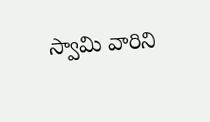స్వామి వారిని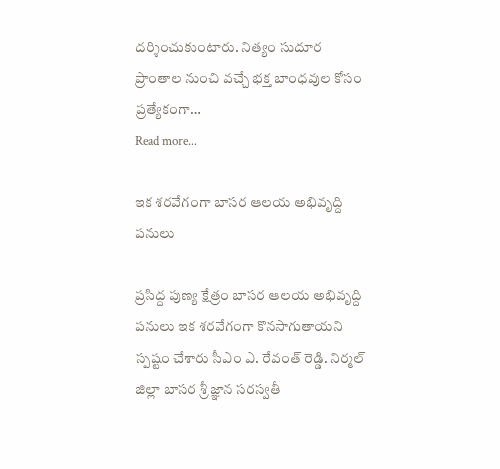ద‌ర్శించుకుంటారు. నిత్యం సుదూర ప్రాంతాల నుంచి వ‌చ్చే భ‌క్త బాంధ‌వుల కోసం ప్ర‌త్యేకంగా…
Read more...

ఇక శ‌ర‌వేగంగా బాస‌ర ఆల‌య అభివృద్ది ప‌నులు

ప్ర‌సిద్ద పుణ్య క్షేత్రం బాస‌ర ఆల‌య అభివృద్ది ప‌నులు ఇక శ‌ర‌వేగంగా కొన‌సాగుతాయ‌ని స్ప‌ష్టం చేశారు సీఎం ఎ. రేవంత్ రెడ్డి. నిర్మల్ జిల్లా బాసర శ్రీ జ్ఞాన సరస్వతీ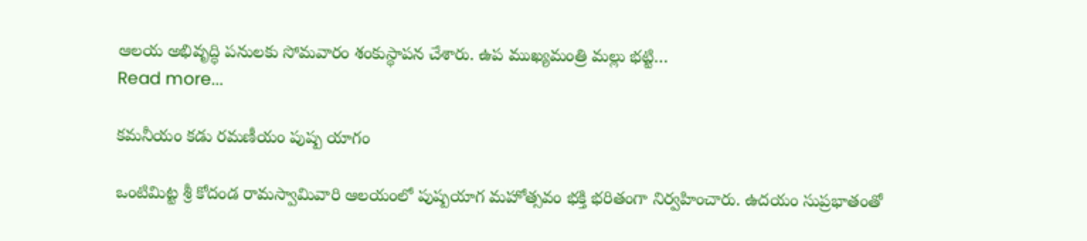ఆలయ అభివృద్ధి పనులకు సోమ‌వారం శంకుస్థాపన చేశారు. ఉప ముఖ్యమంత్రి మల్లు భట్టి…
Read more...

క‌మ‌నీయం క‌డు ర‌మ‌ణీయం పుష్ప యాగం

ఒంటిమిట్ట శ్రీ కోదండ రామస్వామివారి ఆలయంలో పుష్పయాగ మహోత్సవం భక్తి భరితంగా నిర్వహించారు. ఉదయం సుప్రభాతంతో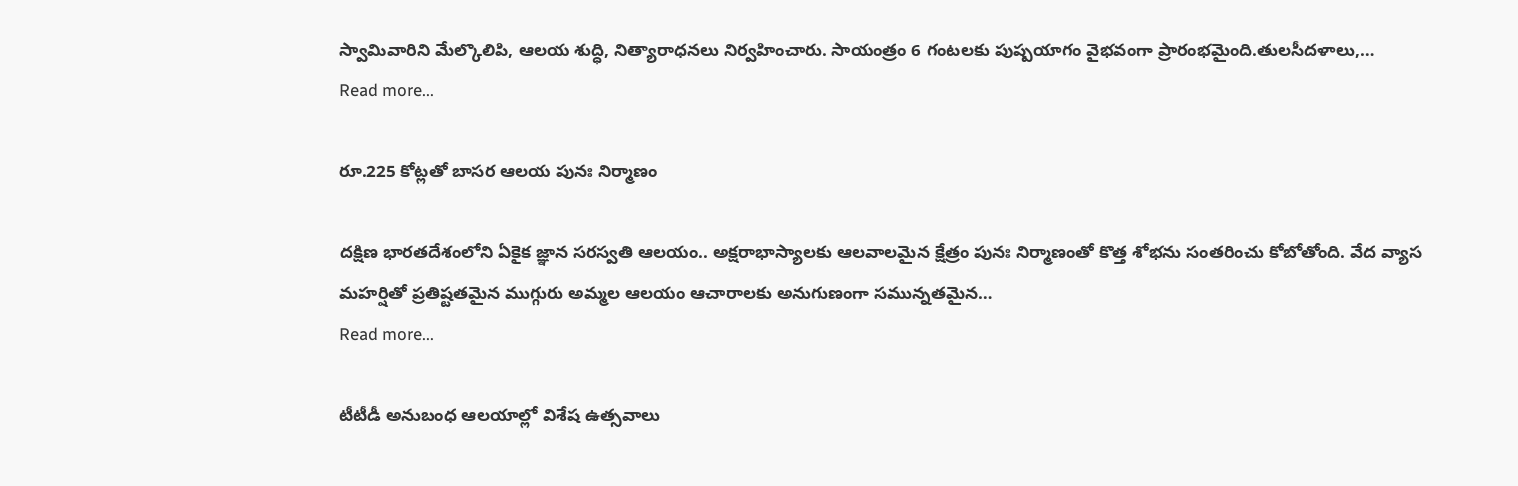స్వామివారిని మేల్కొలిపి, ఆలయ శుద్ధి, నిత్యారాధనలు నిర్వహించారు. సాయంత్రం 6 గంటలకు పుష్పయాగం వైభవంగా ప్రారంభమైంది.తులసీదళాలు,…
Read more...

రూ.225 కోట్ల‌తో బాస‌ర ఆల‌య పునః నిర్మాణం

ద‌క్షిణ భార‌త‌దేశంలోని ఏకైక జ్ఞాన స‌ర‌స్వ‌తి ఆల‌యం.. అక్ష‌రాభాస్యాల‌కు ఆల‌వాల‌మైన క్షేత్రం పునః నిర్మాణంతో కొత్త శోభ‌ను సంత‌రించు కోబోతోంది. వేద వ్యాస మ‌హ‌ర్షితో ప్ర‌తిష్ట‌త‌మైన ముగ్గురు అమ్మల ఆల‌యం ఆచారాల‌కు అనుగుణంగా సమున్నత‌మైన…
Read more...

టీటీడీ అనుబంధ ఆల‌యాల్లో విశేష ఉత్స‌వాలు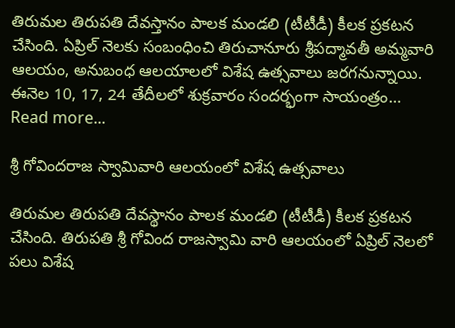తిరుమ‌ల తిరుప‌తి దేవ‌స్తానం పాల‌క మండ‌లి (టీటీడీ) కీల‌క ప్ర‌క‌ట‌న చేసింది. ఏప్రిల్ నెల‌కు సంబంధించి తిరుచానూరు శ్రీపద్మావతీ అమ్మవారి ఆలయం, అనుబంధ ఆలయాలలో విశేష ఉత్సవాలు జ‌ర‌గ‌నున్నాయి. ఈనెల 10, 17, 24 తేదీలలో శుక్రవారం సందర్భంగా సాయంత్రం…
Read more...

శ్రీ గోవిందరాజ స్వామివారి ఆలయంలో విశేష ఉత్సవాలు

తిరుమ‌ల తిరుప‌తి దేవ‌స్థానం పాల‌క మండ‌లి (టీటీడీ) కీల‌క ప్ర‌క‌ట‌న చేసింది. తిరుపతి శ్రీ గోవింద రాజస్వామి వారి ఆలయంలో ఏప్రిల్‌ నెలలో పలు విశేష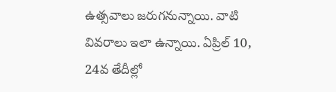ఉత్సవాలు జరుగనున్నాయి. వాటి వివరాలు ఇలా ఉన్నాయి. ఏప్రిల్ 10, 24వ తేదీల్లో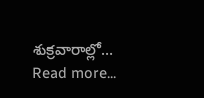శుక్రవారాల్లో…
Read more...